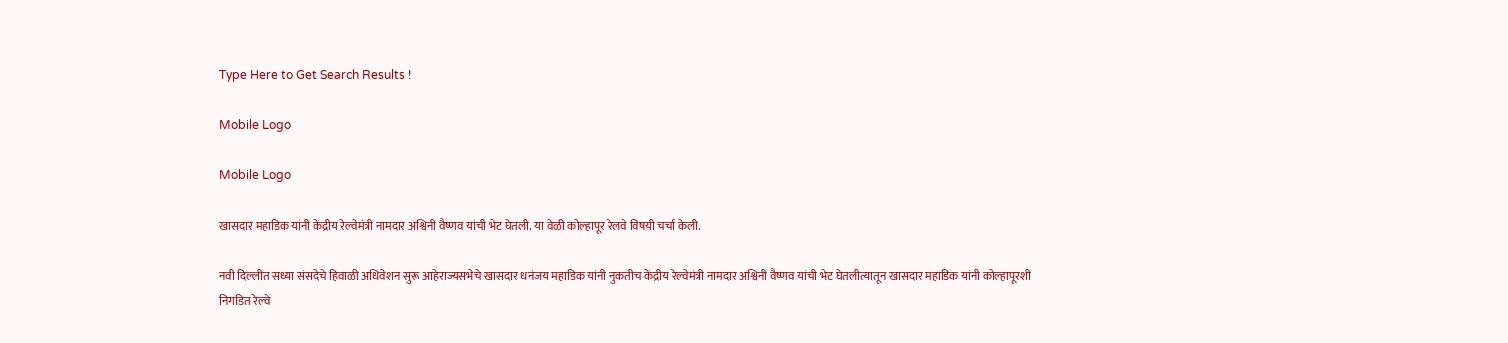Type Here to Get Search Results !

Mobile Logo

Mobile Logo

खासदार महाडिक यांनी केंद्रीय रेल्वेमंत्री नामदार अश्विनी वैष्णव यांची भेट घेतली. या वेळी कोल्हापूर रेलवे विषयी चर्चा केली.

नवी दिल्लीत सध्या संसदेचे हिवाळी अधिवेशन सुरू आहेराज्यसभेचे खासदार धनंजय महाडिक यांनी नुकतीच केंद्रीय रेल्वेमंत्री नामदार अश्विनी वैष्णव यांची भेट घेतलीत्यातून खासदार महाडिक यांनी कोल्हापूरशी निगडित रेल्वे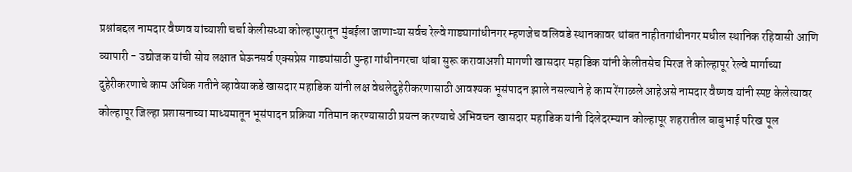प्रश्नांबद्दल नामदार वैष्णव यांच्याशी चर्चा केलीसध्या कोल्हापुरातून मुंबईला जाणाऱ्या सर्वच रेल्वे गाड्यागांधीनगर म्हणजेच वलिवडे स्थानकावर थांबत नाहीतगांधीनगर मधील स्थानिक रहिवासी आणि व्यापारी - उद्योजक यांची सोय लक्षात घेऊनसर्व एक्सप्रेस गाड्यांसाठी पुन्हा गांधीनगरचा थांबा सुरू करावाअशी मागणी खासदार महाडिक यांनी केलीतसेच मिरज ते कोल्हापूर रेल्वे मार्गाच्या दुहेरीकरणाचे काम अधिक गतीने व्हावेयाकडे खासदार महाडिक यांनी लक्ष वेधलेदुहेरीकरणासाठी आवश्यक भूसंपादन झाले नसल्याने हे काम रेंगाळले आहेअसे नामदार वैष्णव यांनी स्पष्ट केलेत्यावर कोल्हापूर जिल्हा प्रशासनाच्या माध्यमातून भूसंपादन प्रक्रिया गतिमान करण्यासाठी प्रयत्न करण्याचे अभिवचन खासदार महाडिक यांनी दिलेदरम्यान कोल्हापूर शहरातील बाबुभाई परिख पूल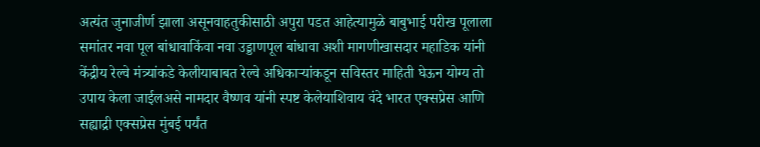अत्यंत जुनाजीर्ण झाला असूनवाहतुकीसाठी अपुरा पडत आहेत्यामुळे बाबुभाई परीख पूलाला समांतर नवा पूल बांधावाकिंवा नवा उड्डाणपूल बांधावा अशी मागणीखासदार महाडिक यांनी केंद्रीय रेल्वे मंत्र्यांकडे केलीयाबाबत रेल्वे अधिकाऱ्यांकडून सविस्तर माहिती घेऊन योग्य तो उपाय केला जाईलअसे नामदार वैष्णव यांनी स्पष्ट केलेयाशिवाय वंदे भारत एक्सप्रेस आणि सह्याद्री एक्सप्रेस मुंबई पर्यंत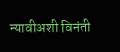न्यावीअशी विनंती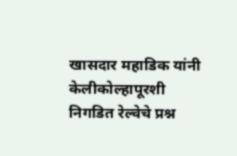खासदार महाडिक यांनी केलीकोल्हापूरशी निगडित रेल्वेचे प्रश्न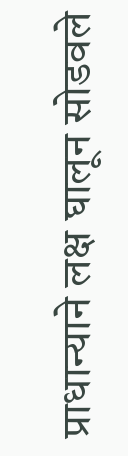प्राधान्याने लक्ष घालून सोडवले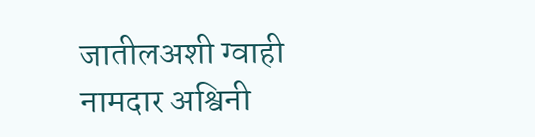जातीलअशी ग्वाही नामदार अश्विनी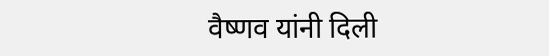वैष्णव यांनी दिली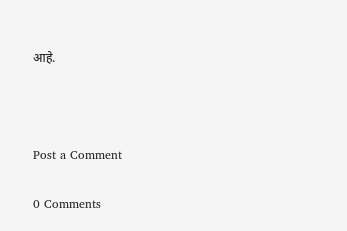आहे.



Post a Comment

0 Comments